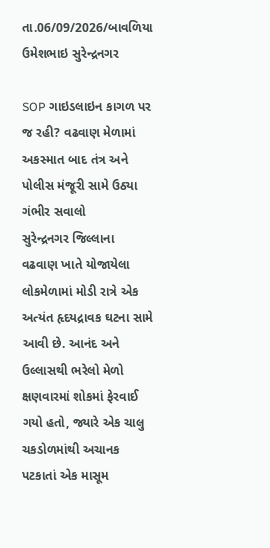તા.06/09/2026/બાવળિયા ઉમેશભાઇ સુરેન્દ્રનગર

SOP ગાઇડલાઇન કાગળ પર જ રહી? વઢવાણ મેળામાં અકસ્માત બાદ તંત્ર અને પોલીસ મંજૂરી સામે ઉઠ્યા ગંભીર સવાલો
સુરેન્દ્રનગર જિલ્લાના વઢવાણ ખાતે યોજાયેલા લોકમેળામાં મોડી રાત્રે એક અત્યંત હૃદયદ્રાવક ઘટના સામે આવી છે. આનંદ અને ઉલ્લાસથી ભરેલો મેળો ક્ષણવારમાં શોકમાં ફેરવાઈ ગયો હતો, જ્યારે એક ચાલુ ચકડોળમાંથી અચાનક પટકાતાં એક માસૂમ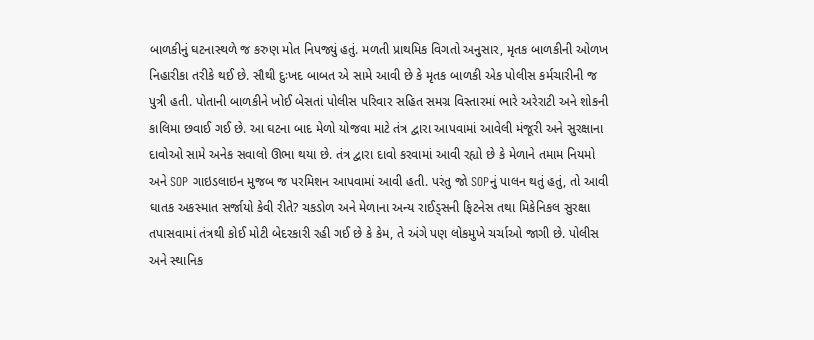બાળકીનું ઘટનાસ્થળે જ કરુણ મોત નિપજ્યું હતું. મળતી પ્રાથમિક વિગતો અનુસાર, મૃતક બાળકીની ઓળખ નિહારીકા તરીકે થઈ છે. સૌથી દુઃખદ બાબત એ સામે આવી છે કે મૃતક બાળકી એક પોલીસ કર્મચારીની જ પુત્રી હતી. પોતાની બાળકીને ખોઈ બેસતાં પોલીસ પરિવાર સહિત સમગ્ર વિસ્તારમાં ભારે અરેરાટી અને શોકની કાલિમા છવાઈ ગઈ છે. આ ઘટના બાદ મેળો યોજવા માટે તંત્ર દ્વારા આપવામાં આવેલી મંજૂરી અને સુરક્ષાના દાવોઓ સામે અનેક સવાલો ઊભા થયા છે. તંત્ર દ્વારા દાવો કરવામાં આવી રહ્યો છે કે મેળાને તમામ નિયમો અને SOP ગાઇડલાઇન મુજબ જ પરમિશન આપવામાં આવી હતી. પરંતુ જો SOPનું પાલન થતું હતું, તો આવી ઘાતક અકસ્માત સર્જાયો કેવી રીતે? ચકડોળ અને મેળાના અન્ય રાઈડ્સની ફિટનેસ તથા મિકેનિકલ સુરક્ષા તપાસવામાં તંત્રથી કોઈ મોટી બેદરકારી રહી ગઈ છે કે કેમ, તે અંગે પણ લોકમુખે ચર્ચાઓ જાગી છે. પોલીસ અને સ્થાનિક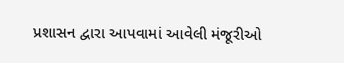પ્રશાસન દ્વારા આપવામાં આવેલી મંજૂરીઓ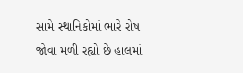સામે સ્થાનિકોમાં ભારે રોષ જોવા મળી રહ્યો છે હાલમાં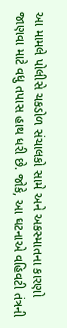આ મામલે પોલીસે ચકડોળ સંચાલકો સામે અને અકસ્માતના કારણો જાણવા માટે વધુ તપાસ હાથ ધરી છે. જોકે, આ ઘટનાએ વહિવટી તંત્રની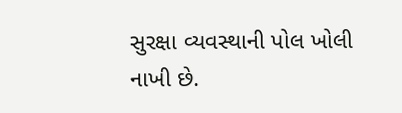સુરક્ષા વ્યવસ્થાની પોલ ખોલી નાખી છે.